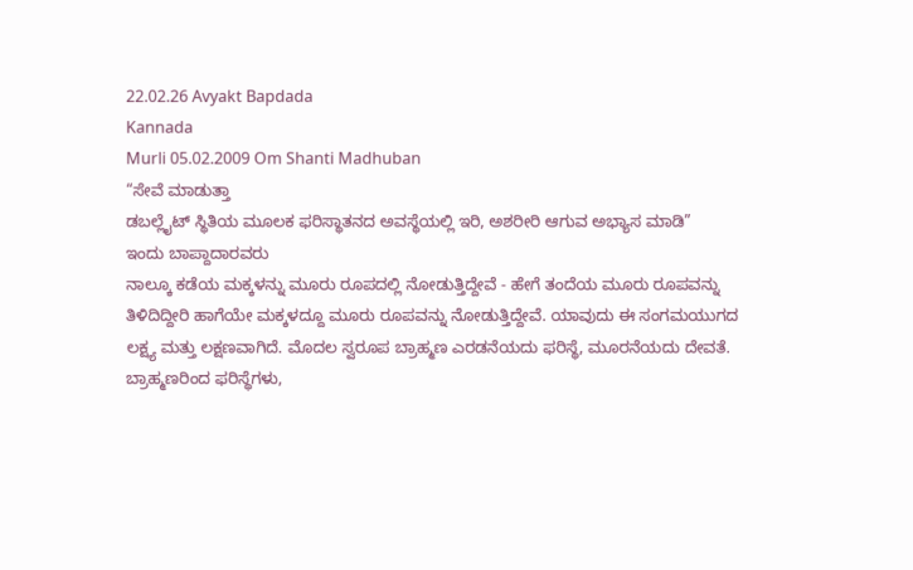22.02.26 Avyakt Bapdada
Kannada
Murli 05.02.2009 Om Shanti Madhuban
“ಸೇವೆ ಮಾಡುತ್ತಾ
ಡಬಲ್ಲೈಟ್ ಸ್ಥಿತಿಯ ಮೂಲಕ ಫರಿಸ್ಥಾತನದ ಅವಸ್ಥೆಯಲ್ಲಿ ಇರಿ, ಅಶರೀರಿ ಆಗುವ ಅಭ್ಯಾಸ ಮಾಡಿ”
ಇಂದು ಬಾಪ್ದಾದಾರವರು
ನಾಲ್ಕೂ ಕಡೆಯ ಮಕ್ಕಳನ್ನು ಮೂರು ರೂಪದಲ್ಲಿ ನೋಡುತ್ತಿದ್ದೇವೆ - ಹೇಗೆ ತಂದೆಯ ಮೂರು ರೂಪವನ್ನು
ತಿಳಿದಿದ್ದೀರಿ ಹಾಗೆಯೇ ಮಕ್ಕಳದ್ದೂ ಮೂರು ರೂಪವನ್ನು ನೋಡುತ್ತಿದ್ದೇವೆ. ಯಾವುದು ಈ ಸಂಗಮಯುಗದ
ಲಕ್ಷ್ಯ ಮತ್ತು ಲಕ್ಷಣವಾಗಿದೆ. ಮೊದಲ ಸ್ವರೂಪ ಬ್ರಾಹ್ಮಣ ಎರಡನೆಯದು ಫರಿಸ್ಥೆ, ಮೂರನೆಯದು ದೇವತೆ.
ಬ್ರಾಹ್ಮಣರಿಂದ ಫರಿಸ್ಥೆಗಳು,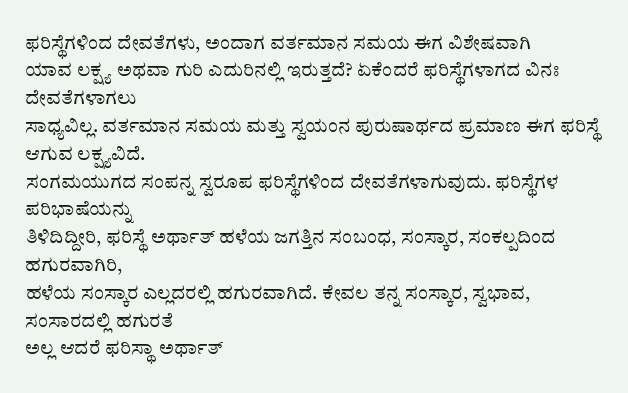ಫರಿಸ್ಥೆಗಳಿಂದ ದೇವತೆಗಳು, ಅಂದಾಗ ವರ್ತಮಾನ ಸಮಯ ಈಗ ವಿಶೇಷವಾಗಿ
ಯಾವ ಲಕ್ಷ್ಯ ಅಥವಾ ಗುರಿ ಎದುರಿನಲ್ಲಿ ಇರುತ್ತದೆ? ಏಕೆಂದರೆ ಫರಿಸ್ಥೆಗಳಾಗದ ವಿನಃ ದೇವತೆಗಳಾಗಲು
ಸಾಧ್ಯವಿಲ್ಲ. ವರ್ತಮಾನ ಸಮಯ ಮತ್ತು ಸ್ವಯಂನ ಪುರುಷಾರ್ಥದ ಪ್ರಮಾಣ ಈಗ ಫರಿಸ್ಥೆ ಆಗುವ ಲಕ್ಷ್ಯವಿದೆ.
ಸಂಗಮಯುಗದ ಸಂಪನ್ನ ಸ್ವರೂಪ ಫರಿಸ್ಥೆಗಳಿಂದ ದೇವತೆಗಳಾಗುವುದು. ಫರಿಸ್ಥೆಗಳ ಪರಿಭಾಷೆಯನ್ನು
ತಿಳಿದಿದ್ದೀರಿ, ಫರಿಸ್ಥೆ ಅರ್ಥಾತ್ ಹಳೆಯ ಜಗತ್ತಿನ ಸಂಬಂಧ, ಸಂಸ್ಕಾರ, ಸಂಕಲ್ಪದಿಂದ ಹಗುರವಾಗಿರಿ,
ಹಳೆಯ ಸಂಸ್ಕಾರ ಎಲ್ಲದರಲ್ಲಿ ಹಗುರವಾಗಿದೆ. ಕೇವಲ ತನ್ನ ಸಂಸ್ಕಾರ, ಸ್ವಭಾವ, ಸಂಸಾರದಲ್ಲಿ ಹಗುರತೆ
ಅಲ್ಲ ಆದರೆ ಫರಿಸ್ಥಾ ಅರ್ಥಾತ್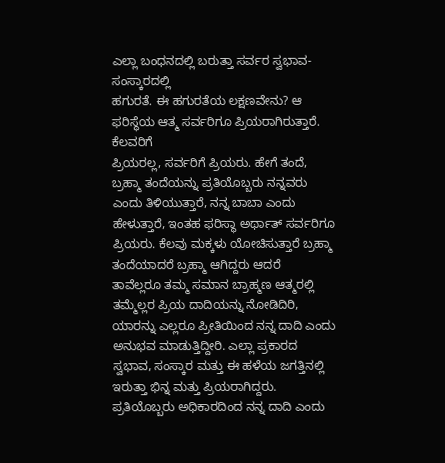ಎಲ್ಲಾ ಬಂಧನದಲ್ಲಿ ಬರುತ್ತಾ ಸರ್ವರ ಸ್ವಭಾವ-ಸಂಸ್ಕಾರದಲ್ಲಿ
ಹಗುರತೆ. ಈ ಹಗುರತೆಯ ಲಕ್ಷಣವೇನು? ಆ ಫರಿಸ್ಥೆಯ ಆತ್ಮ ಸರ್ವರಿಗೂ ಪ್ರಿಯರಾಗಿರುತ್ತಾರೆ. ಕೆಲವರಿಗೆ
ಪ್ರಿಯರಲ್ಲ, ಸರ್ವರಿಗೆ ಪ್ರಿಯರು. ಹೇಗೆ ತಂದೆ, ಬ್ರಹ್ಮಾ ತಂದೆಯನ್ನು ಪ್ರತಿಯೊಬ್ಬರು ನನ್ನವರು
ಎಂದು ತಿಳಿಯುತ್ತಾರೆ, ನನ್ನ ಬಾಬಾ ಎಂದು ಹೇಳುತ್ತಾರೆ, ಇಂತಹ ಫರಿಸ್ಥಾ ಅರ್ಥಾತ್ ಸರ್ವರಿಗೂ
ಪ್ರಿಯರು. ಕೆಲವು ಮಕ್ಕಳು ಯೋಚಿಸುತ್ತಾರೆ ಬ್ರಹ್ಮಾ ತಂದೆಯಾದರೆ ಬ್ರಹ್ಮಾ ಆಗಿದ್ದರು ಆದರೆ
ತಾವೆಲ್ಲರೂ ತಮ್ಮ ಸಮಾನ ಬ್ರಾಹ್ಮಣ ಆತ್ಮರಲ್ಲಿ ತಮ್ಮೆಲ್ಲರ ಪ್ರಿಯ ದಾದಿಯನ್ನು ನೋಡಿದಿರಿ,
ಯಾರನ್ನು ಎಲ್ಲರೂ ಪ್ರೀತಿಯಿಂದ ನನ್ನ ದಾದಿ ಎಂದು ಅನುಭವ ಮಾಡುತ್ತಿದ್ದೀರಿ. ಎಲ್ಲಾ ಪ್ರಕಾರದ
ಸ್ವಭಾವ, ಸಂಸ್ಕಾರ ಮತ್ತು ಈ ಹಳೆಯ ಜಗತ್ತಿನಲ್ಲಿ ಇರುತ್ತಾ ಭಿನ್ನ ಮತ್ತು ಪ್ರಿಯರಾಗಿದ್ದರು.
ಪ್ರತಿಯೊಬ್ಬರು ಅಧಿಕಾರದಿಂದ ನನ್ನ ದಾದಿ ಎಂದು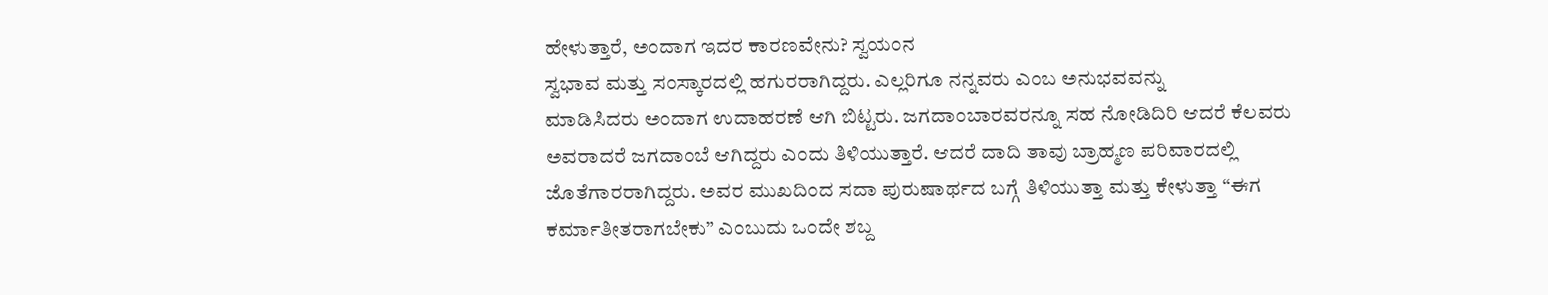ಹೇಳುತ್ತಾರೆ, ಅಂದಾಗ ಇದರ ಕಾರಣವೇನು? ಸ್ವಯಂನ
ಸ್ವಭಾವ ಮತ್ತು ಸಂಸ್ಕಾರದಲ್ಲಿ ಹಗುರರಾಗಿದ್ದರು. ಎಲ್ಲರಿಗೂ ನನ್ನವರು ಎಂಬ ಅನುಭವವನ್ನು
ಮಾಡಿಸಿದರು ಅಂದಾಗ ಉದಾಹರಣೆ ಆಗಿ ಬಿಟ್ಟರು. ಜಗದಾಂಬಾರವರನ್ನೂ ಸಹ ನೋಡಿದಿರಿ ಆದರೆ ಕೆಲವರು
ಅವರಾದರೆ ಜಗದಾಂಬೆ ಆಗಿದ್ದರು ಎಂದು ತಿಳಿಯುತ್ತಾರೆ. ಆದರೆ ದಾದಿ ತಾವು ಬ್ರಾಹ್ಮಣ ಪರಿವಾರದಲ್ಲಿ
ಜೊತೆಗಾರರಾಗಿದ್ದರು. ಅವರ ಮುಖದಿಂದ ಸದಾ ಪುರುಷಾರ್ಥದ ಬಗ್ಗೆ ತಿಳಿಯುತ್ತಾ ಮತ್ತು ಕೇಳುತ್ತಾ “ಈಗ
ಕರ್ಮಾತೀತರಾಗಬೇಕು” ಎಂಬುದು ಒಂದೇ ಶಬ್ದ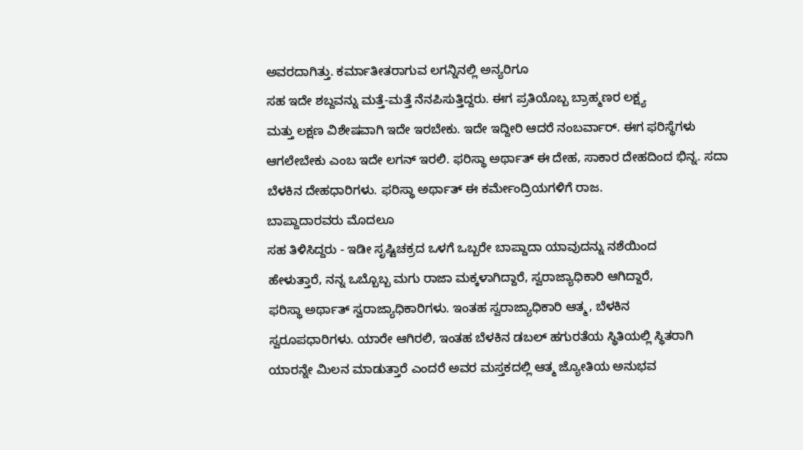ಅವರದಾಗಿತ್ತು. ಕರ್ಮಾತೀತರಾಗುವ ಲಗನ್ನಿನಲ್ಲಿ ಅನ್ಯರಿಗೂ
ಸಹ ಇದೇ ಶಬ್ದವನ್ನು ಮತ್ತೆ-ಮತ್ತೆ ನೆನಪಿಸುತ್ತಿದ್ದರು. ಈಗ ಪ್ರತಿಯೊಬ್ಬ ಬ್ರಾಹ್ಮಣರ ಲಕ್ಷ್ಯ
ಮತ್ತು ಲಕ್ಷಣ ವಿಶೇಷವಾಗಿ ಇದೇ ಇರಬೇಕು. ಇದೇ ಇದ್ದೀರಿ ಆದರೆ ನಂಬರ್ವಾರ್. ಈಗ ಫರಿಸ್ಥೆಗಳು
ಆಗಲೇಬೇಕು ಎಂಬ ಇದೇ ಲಗನ್ ಇರಲಿ. ಫರಿಸ್ಥಾ ಅರ್ಥಾತ್ ಈ ದೇಹ, ಸಾಕಾರ ದೇಹದಿಂದ ಭಿನ್ನ. ಸದಾ
ಬೆಳಕಿನ ದೇಹಧಾರಿಗಳು. ಫರಿಸ್ಥಾ ಅರ್ಥಾತ್ ಈ ಕರ್ಮೇಂದ್ರಿಯಗಳಿಗೆ ರಾಜ.
ಬಾಪ್ದಾದಾರವರು ಮೊದಲೂ
ಸಹ ತಿಳಿಸಿದ್ದರು - ಇಡೀ ಸೃಷ್ಟಿಚಕ್ರದ ಒಳಗೆ ಒಬ್ಬರೇ ಬಾಪ್ದಾದಾ ಯಾವುದನ್ನು ನಶೆಯಿಂದ
ಹೇಳುತ್ತಾರೆ, ನನ್ನ ಒಬ್ಬೊಬ್ಬ ಮಗು ರಾಜಾ ಮಕ್ಕಳಾಗಿದ್ದಾರೆ, ಸ್ವರಾಜ್ಯಾಧಿಕಾರಿ ಆಗಿದ್ದಾರೆ,
ಫರಿಸ್ಥಾ ಅರ್ಥಾತ್ ಸ್ವರಾಜ್ಯಾಧಿಕಾರಿಗಳು. ಇಂತಹ ಸ್ವರಾಜ್ಯಾಧಿಕಾರಿ ಆತ್ಮ, ಬೆಳಕಿನ
ಸ್ವರೂಪಧಾರಿಗಳು. ಯಾರೇ ಆಗಿರಲಿ, ಇಂತಹ ಬೆಳಕಿನ ಡಬಲ್ ಹಗುರತೆಯ ಸ್ಥಿತಿಯಲ್ಲಿ ಸ್ಥಿತರಾಗಿ
ಯಾರನ್ನೇ ಮಿಲನ ಮಾಡುತ್ತಾರೆ ಎಂದರೆ ಅವರ ಮಸ್ತಕದಲ್ಲಿ ಆತ್ಮ ಜ್ಯೋತಿಯ ಅನುಭವ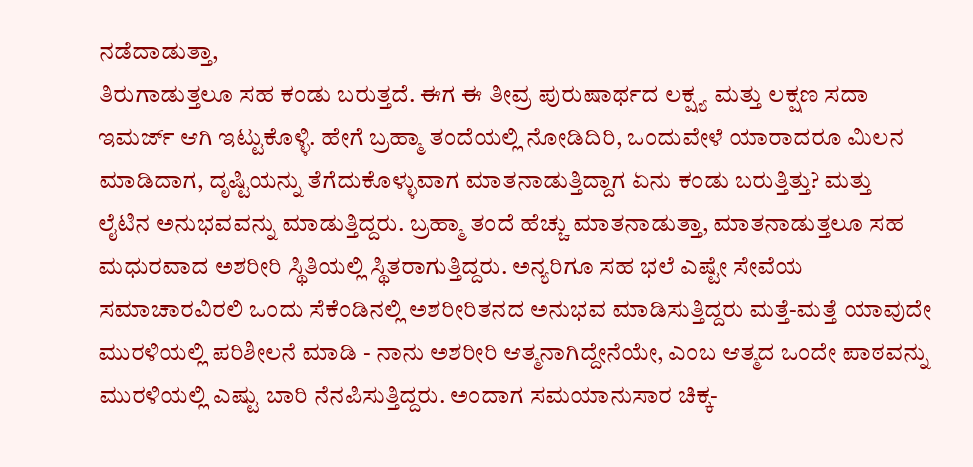ನಡೆದಾಡುತ್ತಾ,
ತಿರುಗಾಡುತ್ತಲೂ ಸಹ ಕಂಡು ಬರುತ್ತದೆ. ಈಗ ಈ ತೀವ್ರ ಪುರುಷಾರ್ಥದ ಲಕ್ಷ್ಯ ಮತ್ತು ಲಕ್ಷಣ ಸದಾ
ಇಮರ್ಜ್ ಆಗಿ ಇಟ್ಟುಕೊಳ್ಳಿ. ಹೇಗೆ ಬ್ರಹ್ಮಾ ತಂದೆಯಲ್ಲಿ ನೋಡಿದಿರಿ, ಒಂದುವೇಳೆ ಯಾರಾದರೂ ಮಿಲನ
ಮಾಡಿದಾಗ, ದೃಷ್ಟಿಯನ್ನು ತೆಗೆದುಕೊಳ್ಳುವಾಗ ಮಾತನಾಡುತ್ತಿದ್ದಾಗ ಏನು ಕಂಡು ಬರುತ್ತಿತ್ತು? ಮತ್ತು
ಲೈಟಿನ ಅನುಭವವನ್ನು ಮಾಡುತ್ತಿದ್ದರು. ಬ್ರಹ್ಮಾ ತಂದೆ ಹೆಚ್ಚು ಮಾತನಾಡುತ್ತಾ, ಮಾತನಾಡುತ್ತಲೂ ಸಹ
ಮಧುರವಾದ ಅಶರೀರಿ ಸ್ಥಿತಿಯಲ್ಲಿ ಸ್ಥಿತರಾಗುತ್ತಿದ್ದರು. ಅನ್ಯರಿಗೂ ಸಹ ಭಲೆ ಎಷ್ಟೇ ಸೇವೆಯ
ಸಮಾಚಾರವಿರಲಿ ಒಂದು ಸೆಕೆಂಡಿನಲ್ಲಿ ಅಶರೀರಿತನದ ಅನುಭವ ಮಾಡಿಸುತ್ತಿದ್ದರು ಮತ್ತೆ-ಮತ್ತೆ ಯಾವುದೇ
ಮುರಳಿಯಲ್ಲಿ ಪರಿಶೀಲನೆ ಮಾಡಿ - ನಾನು ಅಶರೀರಿ ಆತ್ಮನಾಗಿದ್ದೇನೆಯೇ, ಎಂಬ ಆತ್ಮದ ಒಂದೇ ಪಾಠವನ್ನು
ಮುರಳಿಯಲ್ಲಿ ಎಷ್ಟು ಬಾರಿ ನೆನಪಿಸುತ್ತಿದ್ದರು. ಅಂದಾಗ ಸಮಯಾನುಸಾರ ಚಿಕ್ಕ-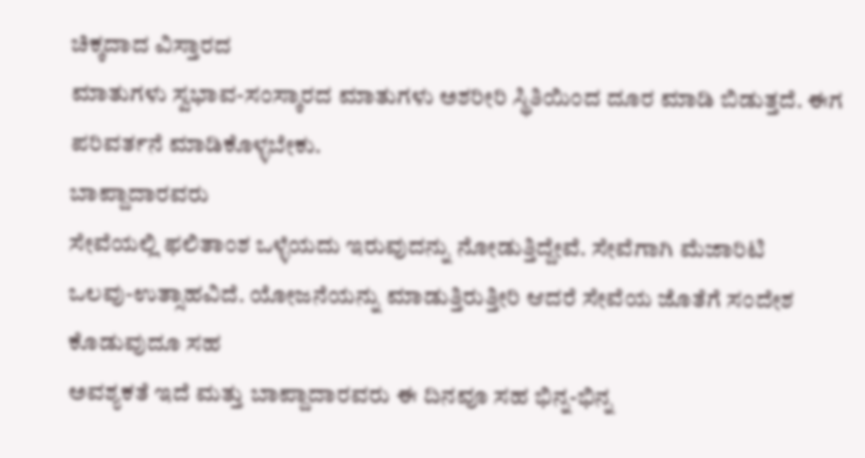ಚಿಕ್ಕದಾದ ವಿಸ್ತಾರದ
ಮಾತುಗಳು ಸ್ವಭಾವ-ಸಂಸ್ಕಾರದ ಮಾತುಗಳು ಅಶರೀರಿ ಸ್ಥಿತಿಯಿಂದ ದೂರ ಮಾಡಿ ಬಿಡುತ್ತದೆ. ಈಗ
ಪರಿವರ್ತನೆ ಮಾಡಿಕೊಳ್ಳಬೇಕು.
ಬಾಪ್ದಾದಾರವರು
ಸೇವೆಯಲ್ಲಿ ಫಲಿತಾಂಶ ಒಳ್ಳೆಯದು ಇರುವುದನ್ನು ನೋಡುತ್ತಿದ್ದೇವೆ. ಸೇವೆಗಾಗಿ ಮೆಜಾರಿಟಿ
ಒಲವು-ಉತ್ಸಾಹವಿದೆ. ಯೋಜನೆಯನ್ನು ಮಾಡುತ್ತಿರುತ್ತೀರಿ ಆದರೆ ಸೇವೆಯ ಜೊತೆಗೆ ಸಂದೇಶ ಕೊಡುವುದೂ ಸಹ
ಅವಶ್ಯಕತೆ ಇದೆ ಮತ್ತು ಬಾಪ್ದಾದಾರವರು ಈ ದಿನವೂ ಸಹ ಭಿನ್ನ-ಭಿನ್ನ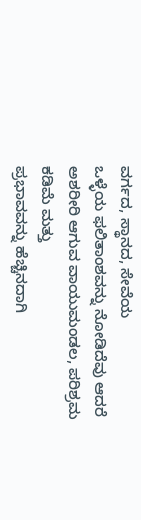ವರ್ಗದ, ಸ್ಥಾನದ, ಸೇವೆಯ
ಒಳ್ಳೆಯ ಫಲಿತಾಂಶವನ್ನು ನೋಡಿದೆವು ಆದರೆ ಅಶರೀರಿ ಆಗುವ ವಾಯುಮಂಡಲ, ಪರಿಶ್ರಮ ಕಡಿಮೆ ಮತ್ತು
ಪ್ರಭಾವವನ್ನು ಹೆಚ್ಚಿನದಾಗಿ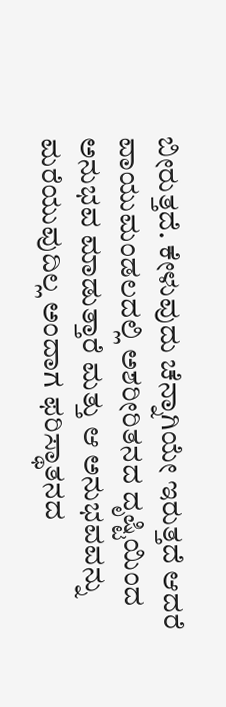ಬೀರುತ್ತದೆ. ಕೇಳುವುದು ಚೆನ್ನಾಗಿಯೇ ಇರುತ್ತದೆ ಆದರೆ
ವಾಯುಮಂಡಲದಲ್ಲಿ ಅಶರೀರಿತನದ ದೃಷ್ಟಿಯಿಂದ ಅನುಭವ ಮಾಡುತ್ತಾರೆ ಮತ್ತು ಆ ಅನುಭವವನ್ನು
ಮರೆಯುವುದಿಲ್ಲ ಅಂದಾಗ ಫರಿಸ್ಥಾತನದ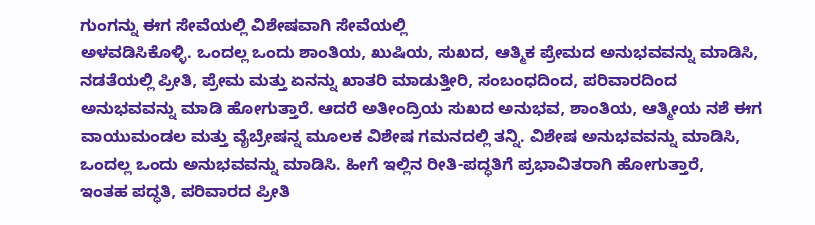ಗುಂಗನ್ನು ಈಗ ಸೇವೆಯಲ್ಲಿ ವಿಶೇಷವಾಗಿ ಸೇವೆಯಲ್ಲಿ
ಅಳವಡಿಸಿಕೊಳ್ಳಿ. ಒಂದಲ್ಲ ಒಂದು ಶಾಂತಿಯ, ಖುಷಿಯ, ಸುಖದ, ಆತ್ಮಿಕ ಪ್ರೇಮದ ಅನುಭವವನ್ನು ಮಾಡಿಸಿ,
ನಡತೆಯಲ್ಲಿ ಪ್ರೀತಿ, ಪ್ರೇಮ ಮತ್ತು ಏನನ್ನು ಖಾತರಿ ಮಾಡುತ್ತೀರಿ, ಸಂಬಂಧದಿಂದ, ಪರಿವಾರದಿಂದ
ಅನುಭವವನ್ನು ಮಾಡಿ ಹೋಗುತ್ತಾರೆ. ಆದರೆ ಅತೀಂದ್ರಿಯ ಸುಖದ ಅನುಭವ, ಶಾಂತಿಯ, ಆತ್ಮೀಯ ನಶೆ ಈಗ
ವಾಯುಮಂಡಲ ಮತ್ತು ವೈಬ್ರೇಷನ್ನ ಮೂಲಕ ವಿಶೇಷ ಗಮನದಲ್ಲಿ ತನ್ನಿ. ವಿಶೇಷ ಅನುಭವವನ್ನು ಮಾಡಿಸಿ,
ಒಂದಲ್ಲ ಒಂದು ಅನುಭವವನ್ನು ಮಾಡಿಸಿ. ಹೀಗೆ ಇಲ್ಲಿನ ರೀತಿ-ಪದ್ಧತಿಗೆ ಪ್ರಭಾವಿತರಾಗಿ ಹೋಗುತ್ತಾರೆ,
ಇಂತಹ ಪದ್ಧತಿ, ಪರಿವಾರದ ಪ್ರೀತಿ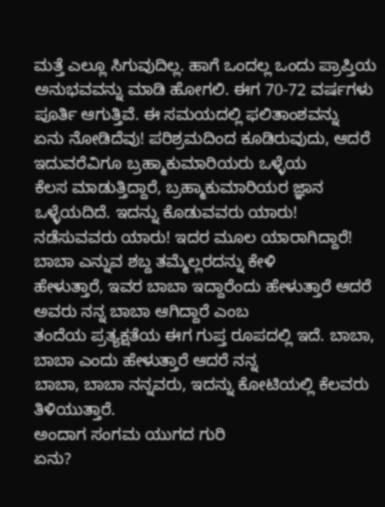ಮತ್ತೆ ಎಲ್ಲೂ ಸಿಗುವುದಿಲ್ಲ. ಹಾಗೆ ಒಂದಲ್ಲ ಒಂದು ಪ್ರಾಪ್ತಿಯ
ಅನುಭವವನ್ನು ಮಾಡಿ ಹೋಗಲಿ. ಈಗ 70-72 ವರ್ಷಗಳು ಪೂರ್ತಿ ಆಗುತ್ತಿವೆ. ಈ ಸಮಯದಲ್ಲಿ ಫಲಿತಾಂಶವನ್ನು
ಏನು ನೋಡಿದೆವು! ಪರಿಶ್ರಮದಿಂದ ಕೂಡಿರುವುದು, ಆದರೆ ಇದುವರೆವಿಗೂ ಬ್ರಹ್ಮಾಕುಮಾರಿಯರು ಒಳ್ಳೆಯ
ಕೆಲಸ ಮಾಡುತ್ತಿದ್ದಾರೆ, ಬ್ರಹ್ಮಾಕುಮಾರಿಯರ ಜ್ಞಾನ ಒಳ್ಳೆಯದಿದೆ. ಇದನ್ನು ಕೊಡುವವರು ಯಾರು!
ನಡೆಸುವವರು ಯಾರು! ಇದರ ಮೂಲ ಯಾರಾಗಿದ್ದಾರೆ! ಬಾಬಾ ಎನ್ನುವ ಶಬ್ದ ತಮ್ಮೆಲ್ಲರದನ್ನು ಕೇಳಿ
ಹೇಳುತ್ತಾರೆ, ಇವರ ಬಾಬಾ ಇದ್ದಾರೆಂದು ಹೇಳುತ್ತಾರೆ ಆದರೆ ಅವರು ನನ್ನ ಬಾಬಾ ಆಗಿದ್ದಾರೆ ಎಂಬ
ತಂದೆಯ ಪ್ರತ್ಯಕ್ಷತೆಯ ಈಗ ಗುಪ್ತ ರೂಪದಲ್ಲಿ ಇದೆ. ಬಾಬಾ, ಬಾಬಾ ಎಂದು ಹೇಳುತ್ತಾರೆ ಆದರೆ ನನ್ನ
ಬಾಬಾ, ಬಾಬಾ ನನ್ನವರು, ಇದನ್ನು ಕೋಟಿಯಲ್ಲಿ ಕೆಲವರು ತಿಳಿಯುತ್ತಾರೆ.
ಅಂದಾಗ ಸಂಗಮ ಯುಗದ ಗುರಿ
ಏನು?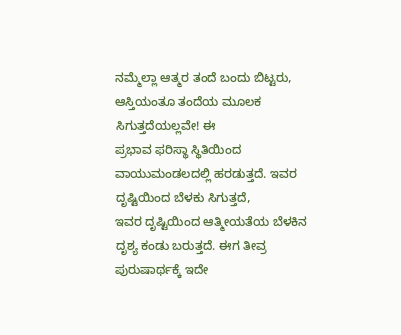ನಮ್ಮೆಲ್ಲಾ ಆತ್ಮರ ತಂದೆ ಬಂದು ಬಿಟ್ಟರು, ಆಸ್ತಿಯಂತೂ ತಂದೆಯ ಮೂಲಕ ಸಿಗುತ್ತದೆಯಲ್ಲವೇ! ಈ
ಪ್ರಭಾವ ಫರಿಸ್ಥಾ ಸ್ಥಿತಿಯಿಂದ ವಾಯುಮಂಡಲದಲ್ಲಿ ಹರಡುತ್ತದೆ. ಇವರ ದೃಷ್ಟಿಯಿಂದ ಬೆಳಕು ಸಿಗುತ್ತದೆ,
ಇವರ ದೃಷ್ಟಿಯಿಂದ ಆತ್ಮೀಯತೆಯ ಬೆಳಕಿನ ದೃಶ್ಯ ಕಂಡು ಬರುತ್ತದೆ. ಈಗ ತೀವ್ರ ಪುರುಷಾರ್ಥಕ್ಕೆ ಇದೇ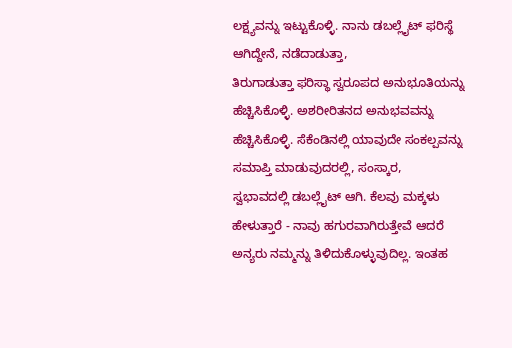ಲಕ್ಷ್ಯವನ್ನು ಇಟ್ಟುಕೊಳ್ಳಿ. ನಾನು ಡಬಲ್ಲೈಟ್ ಫರಿಸ್ಥೆ ಆಗಿದ್ದೇನೆ, ನಡೆದಾಡುತ್ತಾ,
ತಿರುಗಾಡುತ್ತಾ ಫರಿಸ್ಥಾ ಸ್ವರೂಪದ ಅನುಭೂತಿಯನ್ನು ಹೆಚ್ಚಿಸಿಕೊಳ್ಳಿ. ಅಶರೀರಿತನದ ಅನುಭವವನ್ನು
ಹೆಚ್ಚಿಸಿಕೊಳ್ಳಿ. ಸೆಕೆಂಡಿನಲ್ಲಿ ಯಾವುದೇ ಸಂಕಲ್ಪವನ್ನು ಸಮಾಪ್ತಿ ಮಾಡುವುದರಲ್ಲಿ, ಸಂಸ್ಕಾರ,
ಸ್ವಭಾವದಲ್ಲಿ ಡಬಲ್ಲೈಟ್ ಆಗಿ. ಕೆಲವು ಮಕ್ಕಳು ಹೇಳುತ್ತಾರೆ - ನಾವು ಹಗುರವಾಗಿರುತ್ತೇವೆ ಆದರೆ
ಅನ್ಯರು ನಮ್ಮನ್ನು ತಿಳಿದುಕೊಳ್ಳುವುದಿಲ್ಲ. ಇಂತಹ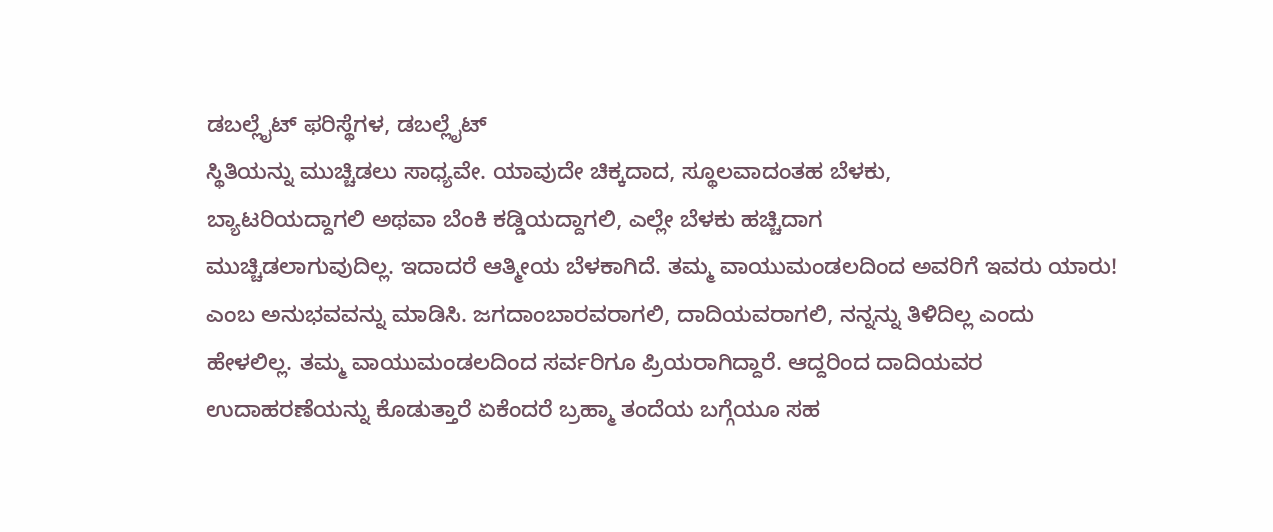ಡಬಲ್ಲೈಟ್ ಫರಿಸ್ಥೆಗಳ, ಡಬಲ್ಲೈಟ್
ಸ್ಥಿತಿಯನ್ನು ಮುಚ್ಚಿಡಲು ಸಾಧ್ಯವೇ. ಯಾವುದೇ ಚಿಕ್ಕದಾದ, ಸ್ಥೂಲವಾದಂತಹ ಬೆಳಕು,
ಬ್ಯಾಟರಿಯದ್ದಾಗಲಿ ಅಥವಾ ಬೆಂಕಿ ಕಡ್ಡಿಯದ್ದಾಗಲಿ, ಎಲ್ಲೇ ಬೆಳಕು ಹಚ್ಚಿದಾಗ
ಮುಚ್ಚಿಡಲಾಗುವುದಿಲ್ಲ. ಇದಾದರೆ ಆತ್ಮೀಯ ಬೆಳಕಾಗಿದೆ. ತಮ್ಮ ವಾಯುಮಂಡಲದಿಂದ ಅವರಿಗೆ ಇವರು ಯಾರು!
ಎಂಬ ಅನುಭವವನ್ನು ಮಾಡಿಸಿ. ಜಗದಾಂಬಾರವರಾಗಲಿ, ದಾದಿಯವರಾಗಲಿ, ನನ್ನನ್ನು ತಿಳಿದಿಲ್ಲ ಎಂದು
ಹೇಳಲಿಲ್ಲ. ತಮ್ಮ ವಾಯುಮಂಡಲದಿಂದ ಸರ್ವರಿಗೂ ಪ್ರಿಯರಾಗಿದ್ದಾರೆ. ಆದ್ದರಿಂದ ದಾದಿಯವರ
ಉದಾಹರಣೆಯನ್ನು ಕೊಡುತ್ತಾರೆ ಏಕೆಂದರೆ ಬ್ರಹ್ಮಾ ತಂದೆಯ ಬಗ್ಗೆಯೂ ಸಹ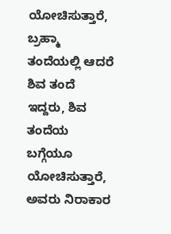ಯೋಚಿಸುತ್ತಾರೆ, ಬ್ರಹ್ಮಾ
ತಂದೆಯಲ್ಲಿ ಆದರೆ ಶಿವ ತಂದೆ ಇದ್ದರು, ಶಿವ ತಂದೆಯ ಬಗ್ಗೆಯೂ ಯೋಚಿಸುತ್ತಾರೆ, ಅವರು ನಿರಾಕಾರ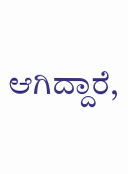ಆಗಿದ್ದಾರೆ,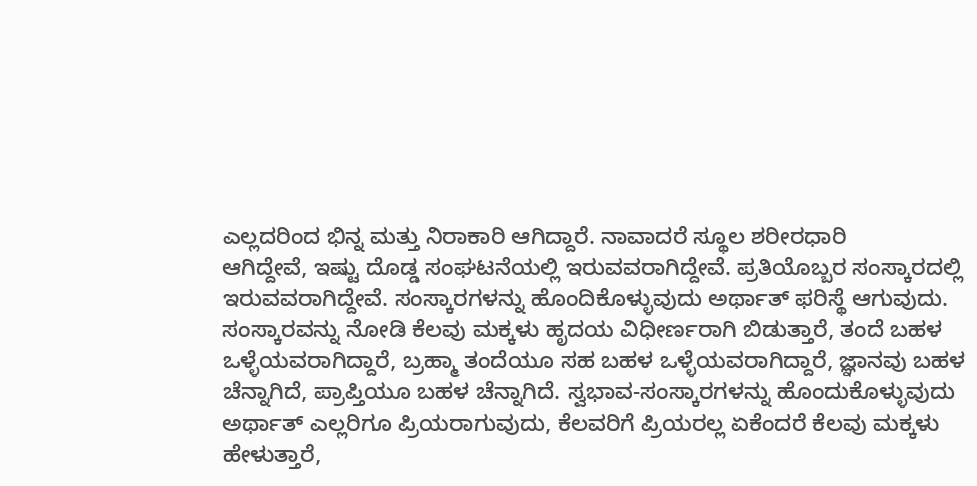ಎಲ್ಲದರಿಂದ ಭಿನ್ನ ಮತ್ತು ನಿರಾಕಾರಿ ಆಗಿದ್ದಾರೆ. ನಾವಾದರೆ ಸ್ಥೂಲ ಶರೀರಧಾರಿ
ಆಗಿದ್ದೇವೆ, ಇಷ್ಟು ದೊಡ್ಡ ಸಂಘಟನೆಯಲ್ಲಿ ಇರುವವರಾಗಿದ್ದೇವೆ. ಪ್ರತಿಯೊಬ್ಬರ ಸಂಸ್ಕಾರದಲ್ಲಿ
ಇರುವವರಾಗಿದ್ದೇವೆ. ಸಂಸ್ಕಾರಗಳನ್ನು ಹೊಂದಿಕೊಳ್ಳುವುದು ಅರ್ಥಾತ್ ಫರಿಸ್ಥೆ ಆಗುವುದು.
ಸಂಸ್ಕಾರವನ್ನು ನೋಡಿ ಕೆಲವು ಮಕ್ಕಳು ಹೃದಯ ವಿಧೀರ್ಣರಾಗಿ ಬಿಡುತ್ತಾರೆ, ತಂದೆ ಬಹಳ
ಒಳ್ಳೆಯವರಾಗಿದ್ದಾರೆ, ಬ್ರಹ್ಮಾ ತಂದೆಯೂ ಸಹ ಬಹಳ ಒಳ್ಳೆಯವರಾಗಿದ್ದಾರೆ, ಜ್ಞಾನವು ಬಹಳ
ಚೆನ್ನಾಗಿದೆ, ಪ್ರಾಪ್ತಿಯೂ ಬಹಳ ಚೆನ್ನಾಗಿದೆ. ಸ್ವಭಾವ-ಸಂಸ್ಕಾರಗಳನ್ನು ಹೊಂದುಕೊಳ್ಳುವುದು
ಅರ್ಥಾತ್ ಎಲ್ಲರಿಗೂ ಪ್ರಿಯರಾಗುವುದು, ಕೆಲವರಿಗೆ ಪ್ರಿಯರಲ್ಲ ಏಕೆಂದರೆ ಕೆಲವು ಮಕ್ಕಳು
ಹೇಳುತ್ತಾರೆ,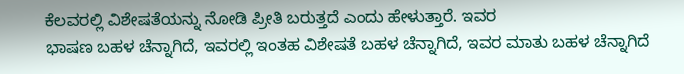ಕೆಲವರಲ್ಲಿ ವಿಶೇಷತೆಯನ್ನು ನೋಡಿ ಪ್ರೀತಿ ಬರುತ್ತದೆ ಎಂದು ಹೇಳುತ್ತಾರೆ. ಇವರ
ಭಾಷಣ ಬಹಳ ಚೆನ್ನಾಗಿದೆ, ಇವರಲ್ಲಿ ಇಂತಹ ವಿಶೇಷತೆ ಬಹಳ ಚೆನ್ನಾಗಿದೆ, ಇವರ ಮಾತು ಬಹಳ ಚೆನ್ನಾಗಿದೆ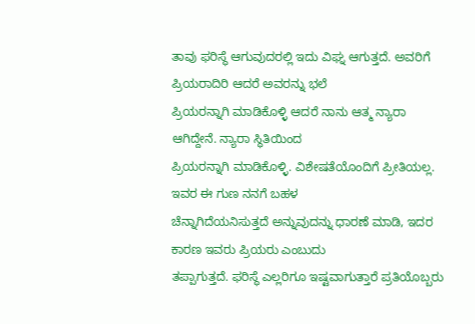ತಾವು ಫರಿಸ್ಥೆ ಆಗುವುದರಲ್ಲಿ ಇದು ವಿಘ್ನ ಆಗುತ್ತದೆ. ಅವರಿಗೆ ಪ್ರಿಯರಾದಿರಿ ಆದರೆ ಅವರನ್ನು ಭಲೆ
ಪ್ರಿಯರನ್ನಾಗಿ ಮಾಡಿಕೊಳ್ಳಿ ಆದರೆ ನಾನು ಆತ್ಮ ನ್ಯಾರಾ ಆಗಿದ್ದೇನೆ. ನ್ಯಾರಾ ಸ್ಥಿತಿಯಿಂದ
ಪ್ರಿಯರನ್ನಾಗಿ ಮಾಡಿಕೊಳ್ಳಿ. ವಿಶೇಷತೆಯೊಂದಿಗೆ ಪ್ರೀತಿಯಲ್ಲ. ಇವರ ಈ ಗುಣ ನನಗೆ ಬಹಳ
ಚೆನ್ನಾಗಿದೆಯನಿಸುತ್ತದೆ ಅನ್ನುವುದನ್ನು ಧಾರಣೆ ಮಾಡಿ, ಇದರ ಕಾರಣ ಇವರು ಪ್ರಿಯರು ಎಂಬುದು
ತಪ್ಪಾಗುತ್ತದೆ. ಫರಿಸ್ಥೆ ಎಲ್ಲರಿಗೂ ಇಷ್ಟವಾಗುತ್ತಾರೆ ಪ್ರತಿಯೊಬ್ಬರು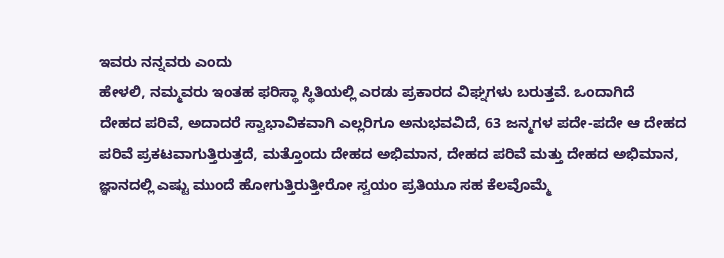ಇವರು ನನ್ನವರು ಎಂದು
ಹೇಳಲಿ, ನಮ್ಮವರು ಇಂತಹ ಫರಿಸ್ಥಾ ಸ್ಥಿತಿಯಲ್ಲಿ ಎರಡು ಪ್ರಕಾರದ ವಿಘ್ನಗಳು ಬರುತ್ತವೆ. ಒಂದಾಗಿದೆ
ದೇಹದ ಪರಿವೆ, ಅದಾದರೆ ಸ್ವಾಭಾವಿಕವಾಗಿ ಎಲ್ಲರಿಗೂ ಅನುಭವವಿದೆ, 63 ಜನ್ಮಗಳ ಪದೇ-ಪದೇ ಆ ದೇಹದ
ಪರಿವೆ ಪ್ರಕಟವಾಗುತ್ತಿರುತ್ತದೆ, ಮತ್ತೊಂದು ದೇಹದ ಅಭಿಮಾನ, ದೇಹದ ಪರಿವೆ ಮತ್ತು ದೇಹದ ಅಭಿಮಾನ,
ಜ್ಞಾನದಲ್ಲಿ ಎಷ್ಟು ಮುಂದೆ ಹೋಗುತ್ತಿರುತ್ತೀರೋ ಸ್ವಯಂ ಪ್ರತಿಯೂ ಸಹ ಕೆಲವೊಮ್ಮೆ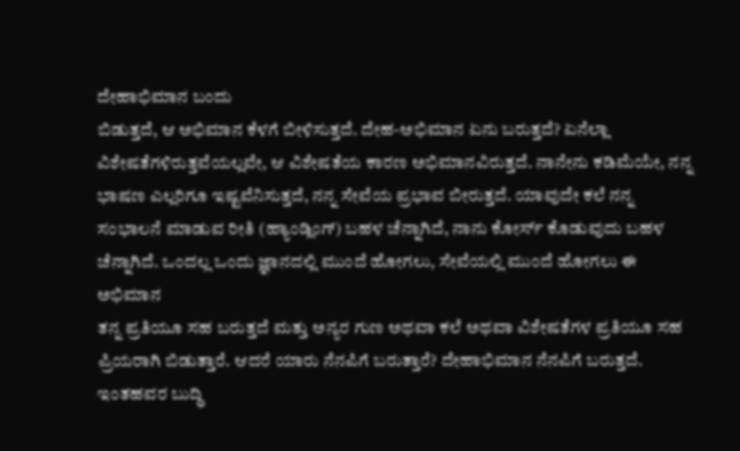ದೇಹಾಭಿಮಾನ ಬಂದು
ಬಿಡುತ್ತದೆ, ಆ ಅಭಿಮಾನ ಕೆಳಗೆ ಬೀಳಿಸುತ್ತದೆ. ದೇಹ-ಅಭಿಮಾನ ಏನು ಬರುತ್ತದೆ? ಏನೆಲ್ಲಾ
ವಿಶೇಷತೆಗಳಿರುತ್ತವೆಯಲ್ಲವೇ, ಆ ವಿಶೇಷತೆಯ ಕಾರಣ ಅಭಿಮಾನವಿರುತ್ತದೆ. ನಾನೇನು ಕಡಿಮೆಯೇ, ನನ್ನ
ಭಾಷಣ ಎಲ್ಲರಿಗೂ ಇಷ್ಟವೆನಿಸುತ್ತದೆ, ನನ್ನ ಸೇವೆಯ ಪ್ರಭಾವ ಬೀರುತ್ತದೆ. ಯಾವುದೇ ಕಲೆ ನನ್ನ
ಸಂಭಾಲನೆ ಮಾಡುವ ರೀತಿ (ಹ್ಯಾಂಡ್ಲಿಂಗ್) ಬಹಳ ಚೆನ್ನಾಗಿದೆ, ನಾನು ಕೋರ್ಸ್ ಕೊಡುವುದು ಬಹಳ
ಚೆನ್ನಾಗಿದೆ. ಒಂದಲ್ಲ ಒಂದು ಜ್ಞಾನದಲ್ಲಿ ಮುಂದೆ ಹೋಗಲು, ಸೇವೆಯಲ್ಲಿ ಮುಂದೆ ಹೋಗಲು ಈ ಅಭಿಮಾನ
ತನ್ನ ಪ್ರತಿಯೂ ಸಹ ಬರುತ್ತದೆ ಮತ್ತು ಅನ್ಯರ ಗುಣ ಅಥವಾ ಕಲೆ ಅಥವಾ ವಿಶೇಷತೆಗಳ ಪ್ರತಿಯೂ ಸಹ
ಪ್ರಿಯರಾಗಿ ಬಿಡುತ್ತಾರೆ. ಆದರೆ ಯಾರು ನೆನಪಿಗೆ ಬರುತ್ತಾರೆ? ದೇಹಾಭಿಮಾನ ನೆನಪಿಗೆ ಬರುತ್ತದೆ.
ಇಂತಹವರ ಬುದ್ಧಿ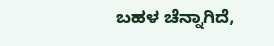ಬಹಳ ಚೆನ್ನಾಗಿದೆ,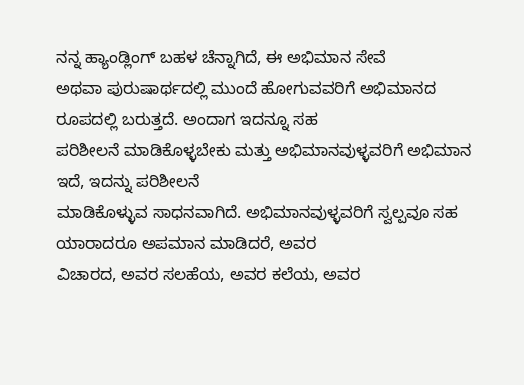ನನ್ನ ಹ್ಯಾಂಡ್ಲಿಂಗ್ ಬಹಳ ಚೆನ್ನಾಗಿದೆ, ಈ ಅಭಿಮಾನ ಸೇವೆ
ಅಥವಾ ಪುರುಷಾರ್ಥದಲ್ಲಿ ಮುಂದೆ ಹೋಗುವವರಿಗೆ ಅಭಿಮಾನದ ರೂಪದಲ್ಲಿ ಬರುತ್ತದೆ. ಅಂದಾಗ ಇದನ್ನೂ ಸಹ
ಪರಿಶೀಲನೆ ಮಾಡಿಕೊಳ್ಳಬೇಕು ಮತ್ತು ಅಭಿಮಾನವುಳ್ಳವರಿಗೆ ಅಭಿಮಾನ ಇದೆ, ಇದನ್ನು ಪರಿಶೀಲನೆ
ಮಾಡಿಕೊಳ್ಳುವ ಸಾಧನವಾಗಿದೆ. ಅಭಿಮಾನವುಳ್ಳವರಿಗೆ ಸ್ವಲ್ಪವೂ ಸಹ ಯಾರಾದರೂ ಅಪಮಾನ ಮಾಡಿದರೆ, ಅವರ
ವಿಚಾರದ, ಅವರ ಸಲಹೆಯ, ಅವರ ಕಲೆಯ, ಅವರ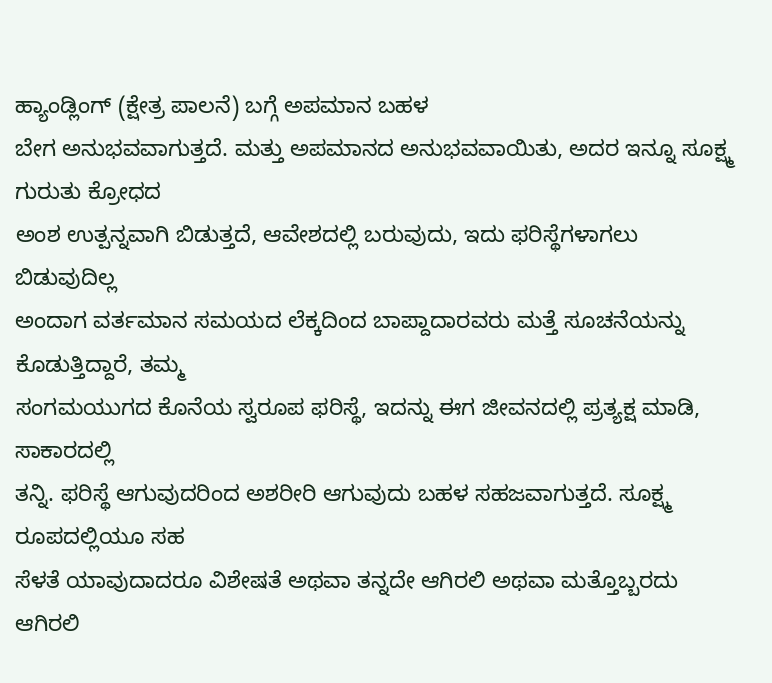ಹ್ಯಾಂಡ್ಲಿಂಗ್ (ಕ್ಷೇತ್ರ ಪಾಲನೆ) ಬಗ್ಗೆ ಅಪಮಾನ ಬಹಳ
ಬೇಗ ಅನುಭವವಾಗುತ್ತದೆ. ಮತ್ತು ಅಪಮಾನದ ಅನುಭವವಾಯಿತು, ಅದರ ಇನ್ನೂ ಸೂಕ್ಷ್ಮ ಗುರುತು ಕ್ರೋಧದ
ಅಂಶ ಉತ್ಪನ್ನವಾಗಿ ಬಿಡುತ್ತದೆ, ಆವೇಶದಲ್ಲಿ ಬರುವುದು, ಇದು ಫರಿಸ್ಥೆಗಳಾಗಲು ಬಿಡುವುದಿಲ್ಲ
ಅಂದಾಗ ವರ್ತಮಾನ ಸಮಯದ ಲೆಕ್ಕದಿಂದ ಬಾಪ್ದಾದಾರವರು ಮತ್ತೆ ಸೂಚನೆಯನ್ನು ಕೊಡುತ್ತಿದ್ದಾರೆ, ತಮ್ಮ
ಸಂಗಮಯುಗದ ಕೊನೆಯ ಸ್ವರೂಪ ಫರಿಸ್ಥೆ, ಇದನ್ನು ಈಗ ಜೀವನದಲ್ಲಿ ಪ್ರತ್ಯಕ್ಷ ಮಾಡಿ, ಸಾಕಾರದಲ್ಲಿ
ತನ್ನಿ. ಫರಿಸ್ಥೆ ಆಗುವುದರಿಂದ ಅಶರೀರಿ ಆಗುವುದು ಬಹಳ ಸಹಜವಾಗುತ್ತದೆ. ಸೂಕ್ಷ್ಮ ರೂಪದಲ್ಲಿಯೂ ಸಹ
ಸೆಳತೆ ಯಾವುದಾದರೂ ವಿಶೇಷತೆ ಅಥವಾ ತನ್ನದೇ ಆಗಿರಲಿ ಅಥವಾ ಮತ್ತೊಬ್ಬರದು ಆಗಿರಲಿ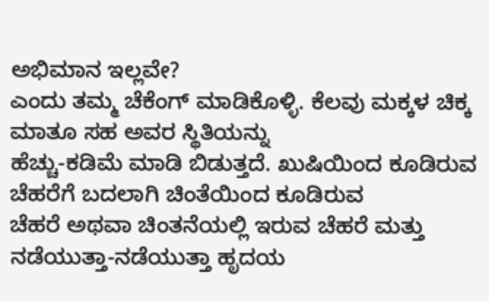ಅಭಿಮಾನ ಇಲ್ಲವೇ?
ಎಂದು ತಮ್ಮ ಚೆಕೆಂಗ್ ಮಾಡಿಕೊಳ್ಳಿ. ಕೆಲವು ಮಕ್ಕಳ ಚಿಕ್ಕ ಮಾತೂ ಸಹ ಅವರ ಸ್ಥಿತಿಯನ್ನು
ಹೆಚ್ಚು-ಕಡಿಮೆ ಮಾಡಿ ಬಿಡುತ್ತದೆ. ಖುಷಿಯಿಂದ ಕೂಡಿರುವ ಚೆಹರೆಗೆ ಬದಲಾಗಿ ಚಿಂತೆಯಿಂದ ಕೂಡಿರುವ
ಚೆಹರೆ ಅಥವಾ ಚಿಂತನೆಯಲ್ಲಿ ಇರುವ ಚೆಹರೆ ಮತ್ತು ನಡೆಯುತ್ತಾ-ನಡೆಯುತ್ತಾ ಹೃದಯ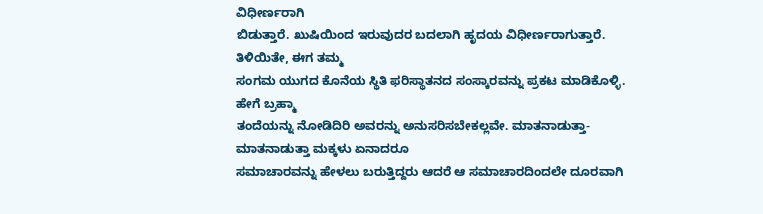ವಿಧೀರ್ಣರಾಗಿ
ಬಿಡುತ್ತಾರೆ. ಖುಷಿಯಿಂದ ಇರುವುದರ ಬದಲಾಗಿ ಹೃದಯ ವಿಧೀರ್ಣರಾಗುತ್ತಾರೆ. ತಿಳಿಯಿತೇ, ಈಗ ತಮ್ಮ
ಸಂಗಮ ಯುಗದ ಕೊನೆಯ ಸ್ಥಿತಿ ಫರಿಸ್ಥಾತನದ ಸಂಸ್ಕಾರವನ್ನು ಪ್ರಕಟ ಮಾಡಿಕೊಳ್ಳಿ. ಹೇಗೆ ಬ್ರಹ್ಮಾ
ತಂದೆಯನ್ನು ನೋಡಿದಿರಿ ಅವರನ್ನು ಅನುಸರಿಸಬೇಕಲ್ಲವೇ. ಮಾತನಾಡುತ್ತಾ-ಮಾತನಾಡುತ್ತಾ ಮಕ್ಕಳು ಏನಾದರೂ
ಸಮಾಚಾರವನ್ನು ಹೇಳಲು ಬರುತ್ತಿದ್ದರು ಆದರೆ ಆ ಸಮಾಚಾರದಿಂದಲೇ ದೂರವಾಗಿ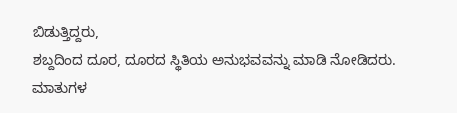ಬಿಡುತ್ತಿದ್ದರು,
ಶಬ್ದದಿಂದ ದೂರ, ದೂರದ ಸ್ಥಿತಿಯ ಅನುಭವವನ್ನು ಮಾಡಿ ನೋಡಿದರು. ಮಾತುಗಳ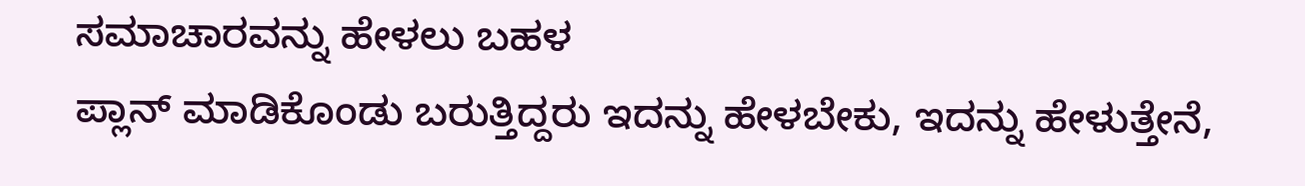ಸಮಾಚಾರವನ್ನು ಹೇಳಲು ಬಹಳ
ಪ್ಲಾನ್ ಮಾಡಿಕೊಂಡು ಬರುತ್ತಿದ್ದರು ಇದನ್ನು ಹೇಳಬೇಕು, ಇದನ್ನು ಹೇಳುತ್ತೇನೆ,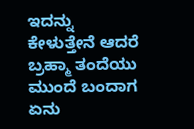ಇದನ್ನು
ಕೇಳುತ್ತೇನೆ ಆದರೆ ಬ್ರಹ್ಮಾ ತಂದೆಯು ಮುಂದೆ ಬಂದಾಗ ಏನು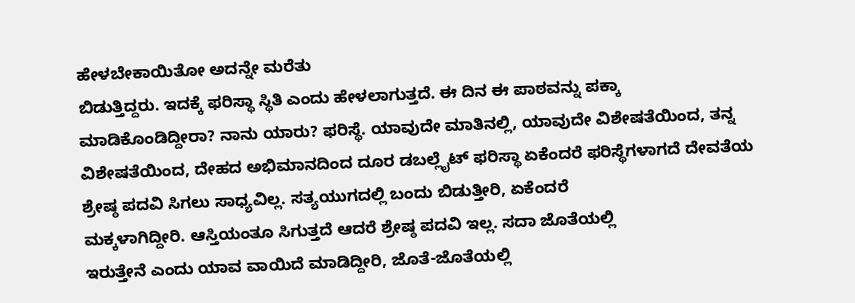ಹೇಳಬೇಕಾಯಿತೋ ಅದನ್ನೇ ಮರೆತು
ಬಿಡುತ್ತಿದ್ದರು. ಇದಕ್ಕೆ ಫರಿಸ್ಥಾ ಸ್ಥಿತಿ ಎಂದು ಹೇಳಲಾಗುತ್ತದೆ. ಈ ದಿನ ಈ ಪಾಠವನ್ನು ಪಕ್ಕಾ
ಮಾಡಿಕೊಂಡಿದ್ದೀರಾ? ನಾನು ಯಾರು? ಫರಿಸ್ಥೆ. ಯಾವುದೇ ಮಾತಿನಲ್ಲಿ, ಯಾವುದೇ ವಿಶೇಷತೆಯಿಂದ, ತನ್ನ
ವಿಶೇಷತೆಯಿಂದ, ದೇಹದ ಅಭಿಮಾನದಿಂದ ದೂರ ಡಬಲ್ಲೈಟ್ ಫರಿಸ್ಥಾ ಏಕೆಂದರೆ ಫರಿಸ್ಥೆಗಳಾಗದೆ ದೇವತೆಯ
ಶ್ರೇಷ್ಠ ಪದವಿ ಸಿಗಲು ಸಾಧ್ಯವಿಲ್ಲ. ಸತ್ಯಯುಗದಲ್ಲಿ ಬಂದು ಬಿಡುತ್ತೀರಿ, ಏಕೆಂದರೆ
ಮಕ್ಕಳಾಗಿದ್ದೀರಿ. ಆಸ್ತಿಯಂತೂ ಸಿಗುತ್ತದೆ ಆದರೆ ಶ್ರೇಷ್ಠ ಪದವಿ ಇಲ್ಲ. ಸದಾ ಜೊತೆಯಲ್ಲಿ
ಇರುತ್ತೇನೆ ಎಂದು ಯಾವ ವಾಯಿದೆ ಮಾಡಿದ್ದೀರಿ, ಜೊತೆ-ಜೊತೆಯಲ್ಲಿ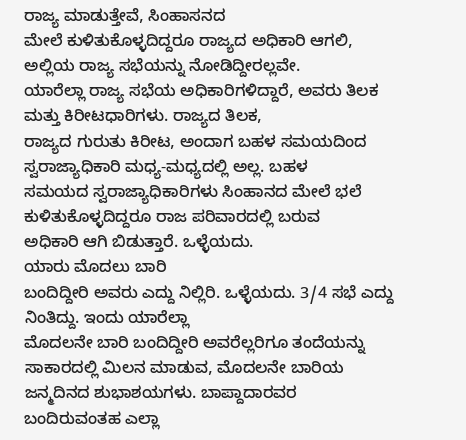ರಾಜ್ಯ ಮಾಡುತ್ತೇವೆ, ಸಿಂಹಾಸನದ
ಮೇಲೆ ಕುಳಿತುಕೊಳ್ಳದಿದ್ದರೂ ರಾಜ್ಯದ ಅಧಿಕಾರಿ ಆಗಲಿ, ಅಲ್ಲಿಯ ರಾಜ್ಯ ಸಭೆಯನ್ನು ನೋಡಿದ್ದೀರಲ್ಲವೇ.
ಯಾರೆಲ್ಲಾ ರಾಜ್ಯ ಸಭೆಯ ಅಧಿಕಾರಿಗಳಿದ್ದಾರೆ, ಅವರು ತಿಲಕ ಮತ್ತು ಕಿರೀಟಧಾರಿಗಳು. ರಾಜ್ಯದ ತಿಲಕ,
ರಾಜ್ಯದ ಗುರುತು ಕಿರೀಟ, ಅಂದಾಗ ಬಹಳ ಸಮಯದಿಂದ ಸ್ವರಾಜ್ಯಾಧಿಕಾರಿ ಮಧ್ಯ-ಮಧ್ಯದಲ್ಲಿ ಅಲ್ಲ. ಬಹಳ
ಸಮಯದ ಸ್ವರಾಜ್ಯಾಧಿಕಾರಿಗಳು ಸಿಂಹಾನದ ಮೇಲೆ ಭಲೆ ಕುಳಿತುಕೊಳ್ಳದಿದ್ದರೂ ರಾಜ ಪರಿವಾರದಲ್ಲಿ ಬರುವ
ಅಧಿಕಾರಿ ಆಗಿ ಬಿಡುತ್ತಾರೆ. ಒಳ್ಳೆಯದು.
ಯಾರು ಮೊದಲು ಬಾರಿ
ಬಂದಿದ್ದೀರಿ ಅವರು ಎದ್ದು ನಿಲ್ಲಿರಿ. ಒಳ್ಳೆಯದು. 3/4 ಸಭೆ ಎದ್ದು ನಿಂತಿದ್ದು. ಇಂದು ಯಾರೆಲ್ಲಾ
ಮೊದಲನೇ ಬಾರಿ ಬಂದಿದ್ದೀರಿ ಅವರೆಲ್ಲರಿಗೂ ತಂದೆಯನ್ನು ಸಾಕಾರದಲ್ಲಿ ಮಿಲನ ಮಾಡುವ, ಮೊದಲನೇ ಬಾರಿಯ
ಜನ್ಮದಿನದ ಶುಭಾಶಯಗಳು. ಬಾಪ್ದಾದಾರವರ ಬಂದಿರುವಂತಹ ಎಲ್ಲಾ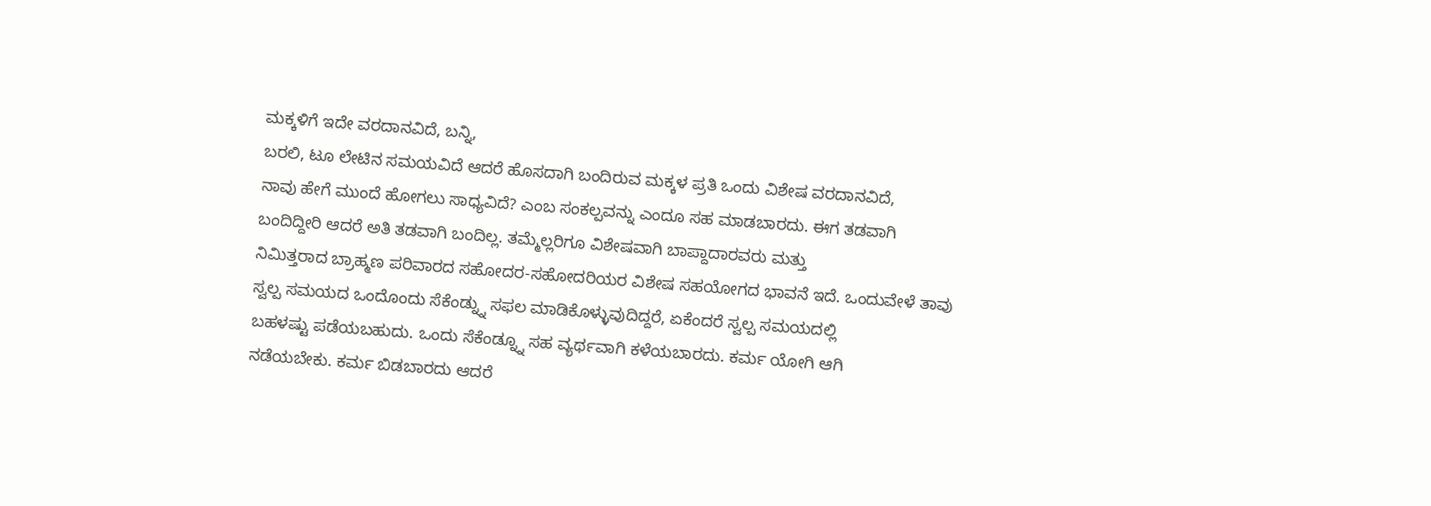ಮಕ್ಕಳಿಗೆ ಇದೇ ವರದಾನವಿದೆ, ಬನ್ನಿ,
ಬರಲಿ, ಟೂ ಲೇಟಿನ ಸಮಯವಿದೆ ಆದರೆ ಹೊಸದಾಗಿ ಬಂದಿರುವ ಮಕ್ಕಳ ಪ್ರತಿ ಒಂದು ವಿಶೇಷ ವರದಾನವಿದೆ,
ನಾವು ಹೇಗೆ ಮುಂದೆ ಹೋಗಲು ಸಾಧ್ಯವಿದೆ? ಎಂಬ ಸಂಕಲ್ಪವನ್ನು ಎಂದೂ ಸಹ ಮಾಡಬಾರದು. ಈಗ ತಡವಾಗಿ
ಬಂದಿದ್ದೀರಿ ಆದರೆ ಅತಿ ತಡವಾಗಿ ಬಂದಿಲ್ಲ. ತಮ್ಮೆಲ್ಲರಿಗೂ ವಿಶೇಷವಾಗಿ ಬಾಪ್ದಾದಾರವರು ಮತ್ತು
ನಿಮಿತ್ತರಾದ ಬ್ರಾಹ್ಮಣ ಪರಿವಾರದ ಸಹೋದರ-ಸಹೋದರಿಯರ ವಿಶೇಷ ಸಹಯೋಗದ ಭಾವನೆ ಇದೆ. ಒಂದುವೇಳೆ ತಾವು
ಸ್ವಲ್ಪ ಸಮಯದ ಒಂದೊಂದು ಸೆಕೆಂಡ್ನ್ನು ಸಫಲ ಮಾಡಿಕೊಳ್ಳುವುದಿದ್ದರೆ, ಏಕೆಂದರೆ ಸ್ವಲ್ಪ ಸಮಯದಲ್ಲಿ
ಬಹಳಷ್ಟು ಪಡೆಯಬಹುದು. ಒಂದು ಸೆಕೆಂಡ್ನ್ನೂ ಸಹ ವ್ಯರ್ಥವಾಗಿ ಕಳೆಯಬಾರದು. ಕರ್ಮ ಯೋಗಿ ಆಗಿ
ನಡೆಯಬೇಕು. ಕರ್ಮ ಬಿಡಬಾರದು ಆದರೆ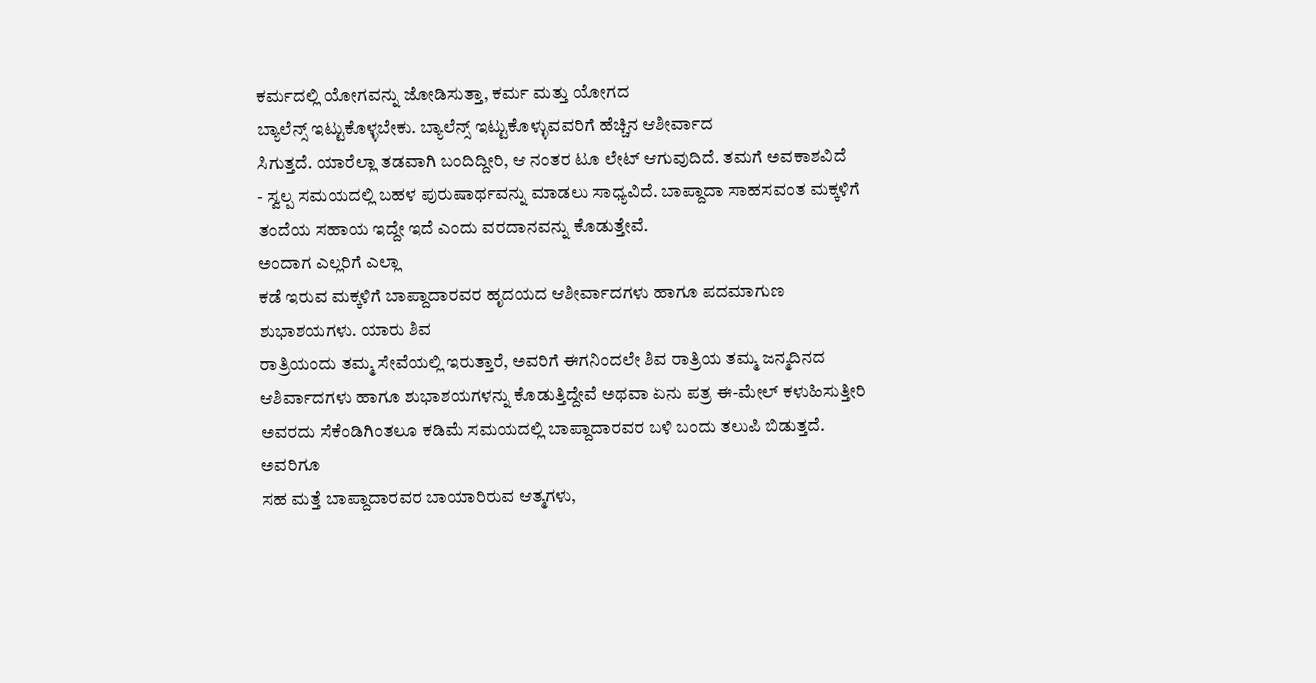ಕರ್ಮದಲ್ಲಿ ಯೋಗವನ್ನು ಜೋಡಿಸುತ್ತಾ, ಕರ್ಮ ಮತ್ತು ಯೋಗದ
ಬ್ಯಾಲೆನ್ಸ್ ಇಟ್ಟುಕೊಳ್ಳಬೇಕು. ಬ್ಯಾಲೆನ್ಸ್ ಇಟ್ಟುಕೊಳ್ಳುವವರಿಗೆ ಹೆಚ್ಚಿನ ಆಶೀರ್ವಾದ
ಸಿಗುತ್ತದೆ. ಯಾರೆಲ್ಲಾ ತಡವಾಗಿ ಬಂದಿದ್ದೀರಿ, ಆ ನಂತರ ಟೂ ಲೇಟ್ ಆಗುವುದಿದೆ. ತಮಗೆ ಅವಕಾಶವಿದೆ
- ಸ್ವಲ್ಪ ಸಮಯದಲ್ಲಿ ಬಹಳ ಪುರುಷಾರ್ಥವನ್ನು ಮಾಡಲು ಸಾಧ್ಯವಿದೆ. ಬಾಪ್ದಾದಾ ಸಾಹಸವಂತ ಮಕ್ಕಳಿಗೆ
ತಂದೆಯ ಸಹಾಯ ಇದ್ದೇ ಇದೆ ಎಂದು ವರದಾನವನ್ನು ಕೊಡುತ್ತೇವೆ.
ಅಂದಾಗ ಎಲ್ಲರಿಗೆ ಎಲ್ಲಾ
ಕಡೆ ಇರುವ ಮಕ್ಕಳಿಗೆ ಬಾಪ್ದಾದಾರವರ ಹೃದಯದ ಆಶೀರ್ವಾದಗಳು ಹಾಗೂ ಪದಮಾಗುಣ ಶುಭಾಶಯಗಳು. ಯಾರು ಶಿವ
ರಾತ್ರಿಯಂದು ತಮ್ಮ ಸೇವೆಯಲ್ಲಿ ಇರುತ್ತಾರೆ, ಅವರಿಗೆ ಈಗನಿಂದಲೇ ಶಿವ ರಾತ್ರಿಯ ತಮ್ಮ ಜನ್ಮದಿನದ
ಆಶಿರ್ವಾದಗಳು ಹಾಗೂ ಶುಭಾಶಯಗಳನ್ನು ಕೊಡುತ್ತಿದ್ದೇವೆ ಅಥವಾ ಏನು ಪತ್ರ ಈ-ಮೇಲ್ ಕಳುಹಿಸುತ್ತೀರಿ
ಅವರದು ಸೆಕೆಂಡಿಗಿಂತಲೂ ಕಡಿಮೆ ಸಮಯದಲ್ಲಿ ಬಾಪ್ದಾದಾರವರ ಬಳಿ ಬಂದು ತಲುಪಿ ಬಿಡುತ್ತದೆ. ಅವರಿಗೂ
ಸಹ ಮತ್ತೆ ಬಾಪ್ದಾದಾರವರ ಬಾಯಾರಿರುವ ಆತ್ಮಗಳು,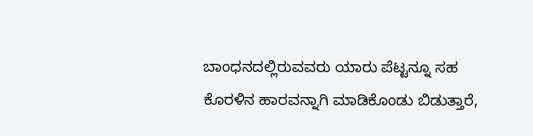ಬಾಂಧನದಲ್ಲಿರುವವರು ಯಾರು ಪೆಟ್ಟನ್ನೂ ಸಹ
ಕೊರಳಿನ ಹಾರವನ್ನಾಗಿ ಮಾಡಿಕೊಂಡು ಬಿಡುತ್ತಾರೆ,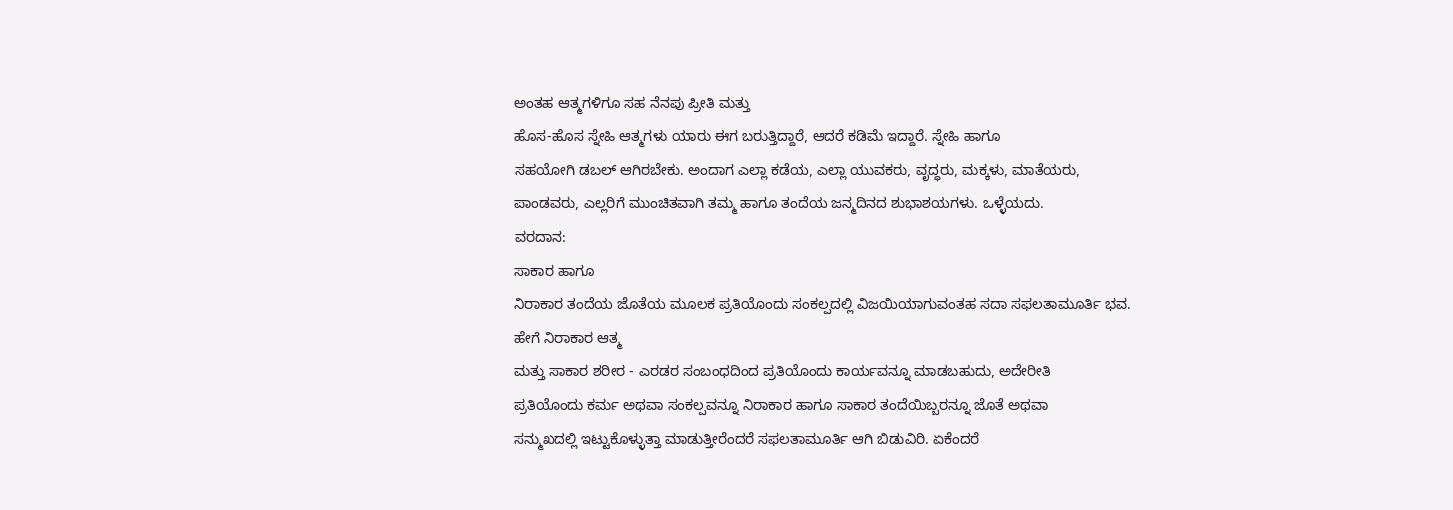ಅಂತಹ ಆತ್ಮಗಳಿಗೂ ಸಹ ನೆನಪು ಪ್ರೀತಿ ಮತ್ತು
ಹೊಸ-ಹೊಸ ಸ್ನೇಹಿ ಆತ್ಮಗಳು ಯಾರು ಈಗ ಬರುತ್ತಿದ್ದಾರೆ, ಆದರೆ ಕಡಿಮೆ ಇದ್ದಾರೆ. ಸ್ನೇಹಿ ಹಾಗೂ
ಸಹಯೋಗಿ ಡಬಲ್ ಆಗಿರಬೇಕು. ಅಂದಾಗ ಎಲ್ಲಾ ಕಡೆಯ, ಎಲ್ಲಾ ಯುವಕರು, ವೃದ್ಧರು, ಮಕ್ಕಳು, ಮಾತೆಯರು,
ಪಾಂಡವರು, ಎಲ್ಲರಿಗೆ ಮುಂಚಿತವಾಗಿ ತಮ್ಮ ಹಾಗೂ ತಂದೆಯ ಜನ್ಮದಿನದ ಶುಭಾಶಯಗಳು. ಒಳ್ಳೆಯದು.
ವರದಾನ:
ಸಾಕಾರ ಹಾಗೂ
ನಿರಾಕಾರ ತಂದೆಯ ಜೊತೆಯ ಮೂಲಕ ಪ್ರತಿಯೊಂದು ಸಂಕಲ್ಪದಲ್ಲಿ ವಿಜಯಿಯಾಗುವಂತಹ ಸದಾ ಸಫಲತಾಮೂರ್ತಿ ಭವ.
ಹೇಗೆ ನಿರಾಕಾರ ಆತ್ಮ
ಮತ್ತು ಸಾಕಾರ ಶರೀರ - ಎರಡರ ಸಂಬಂಧದಿಂದ ಪ್ರತಿಯೊಂದು ಕಾರ್ಯವನ್ನೂ ಮಾಡಬಹುದು, ಅದೇರೀತಿ
ಪ್ರತಿಯೊಂದು ಕರ್ಮ ಅಥವಾ ಸಂಕಲ್ಪವನ್ನೂ ನಿರಾಕಾರ ಹಾಗೂ ಸಾಕಾರ ತಂದೆಯಿಬ್ಬರನ್ನೂ ಜೊತೆ ಅಥವಾ
ಸನ್ಮುಖದಲ್ಲಿ ಇಟ್ಟುಕೊಳ್ಳುತ್ತಾ ಮಾಡುತ್ತೀರೆಂದರೆ ಸಫಲತಾಮೂರ್ತಿ ಆಗಿ ಬಿಡುವಿರಿ. ಏಕೆಂದರೆ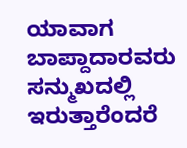ಯಾವಾಗ ಬಾಪ್ದಾದಾರವರು ಸನ್ಮುಖದಲ್ಲಿ ಇರುತ್ತಾರೆಂದರೆ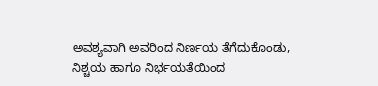ಅವಶ್ಯವಾಗಿ ಅವರಿಂದ ನಿರ್ಣಯ ತೆಗೆದುಕೊಂಡು,
ನಿಶ್ಚಯ ಹಾಗೂ ನಿರ್ಭಯತೆಯಿಂದ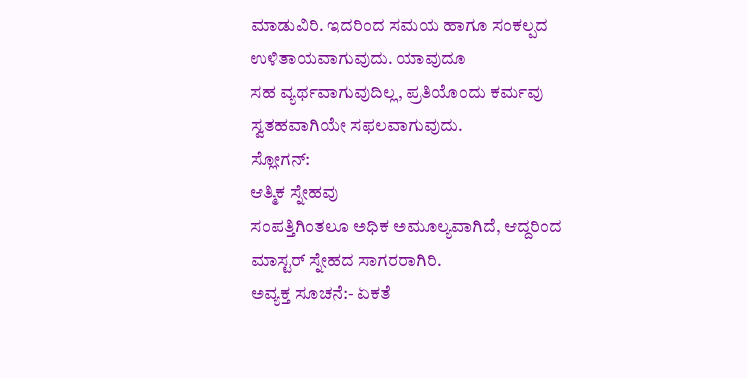ಮಾಡುವಿರಿ. ಇದರಿಂದ ಸಮಯ ಹಾಗೂ ಸಂಕಲ್ಪದ ಉಳಿತಾಯವಾಗುವುದು. ಯಾವುದೂ
ಸಹ ವ್ಯರ್ಥವಾಗುವುದಿಲ್ಲ, ಪ್ರತಿಯೊಂದು ಕರ್ಮವು ಸ್ವತಹವಾಗಿಯೇ ಸಫಲವಾಗುವುದು.
ಸ್ಲೋಗನ್:
ಆತ್ಮಿಕ ಸ್ನೇಹವು
ಸಂಪತ್ತಿಗಿಂತಲೂ ಅಧಿಕ ಅಮೂಲ್ಯವಾಗಿದೆ, ಆದ್ದರಿಂದ ಮಾಸ್ಟರ್ ಸ್ನೇಹದ ಸಾಗರರಾಗಿರಿ.
ಅವ್ಯಕ್ತ ಸೂಚನೆ:- ಏಕತೆ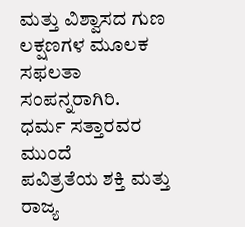ಮತ್ತು ವಿಶ್ವಾಸದ ಗುಣ ಲಕ್ಷಣಗಳ ಮೂಲಕ ಸಫಲತಾ ಸಂಪನ್ನರಾಗಿರಿ.
ಧರ್ಮ ಸತ್ತಾರವರ ಮುಂದೆ
ಪವಿತ್ರತೆಯ ಶಕ್ತಿ ಮತ್ತು ರಾಜ್ಯ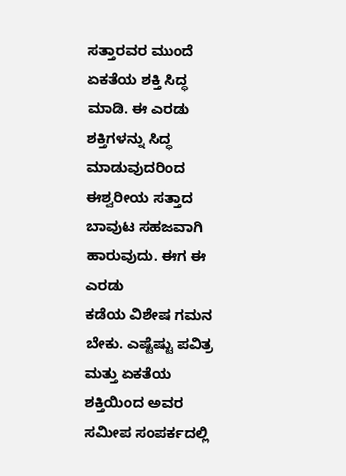ಸತ್ತಾರವರ ಮುಂದೆ ಏಕತೆಯ ಶಕ್ತಿ ಸಿದ್ಧ ಮಾಡಿ. ಈ ಎರಡು
ಶಕ್ತಿಗಳನ್ನು ಸಿದ್ಧ ಮಾಡುವುದರಿಂದ ಈಶ್ವರೀಯ ಸತ್ತಾದ ಬಾವುಟ ಸಹಜವಾಗಿ ಹಾರುವುದು. ಈಗ ಈ ಎರಡು
ಕಡೆಯ ವಿಶೇಷ ಗಮನ ಬೇಕು. ಎಷ್ಟೆಷ್ಟು ಪವಿತ್ರ ಮತ್ತು ಏಕತೆಯ ಶಕ್ತಿಯಿಂದ ಅವರ ಸಮೀಪ ಸಂಪರ್ಕದಲ್ಲಿ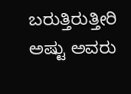ಬರುತ್ತಿರುತ್ತೀರಿ ಅಷ್ಟು ಅವರು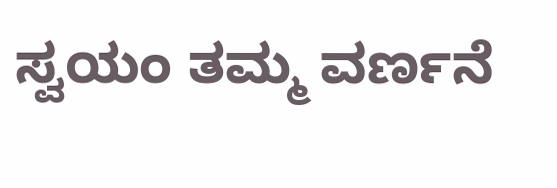ಸ್ವಯಂ ತಮ್ಮ ವರ್ಣನೆ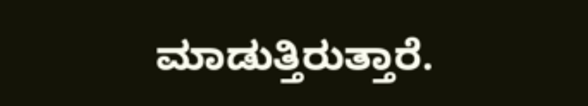ಮಾಡುತ್ತಿರುತ್ತಾರೆ.